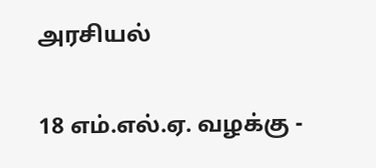அரசியல்

18 எம்.எல்.ஏ. வழக்கு -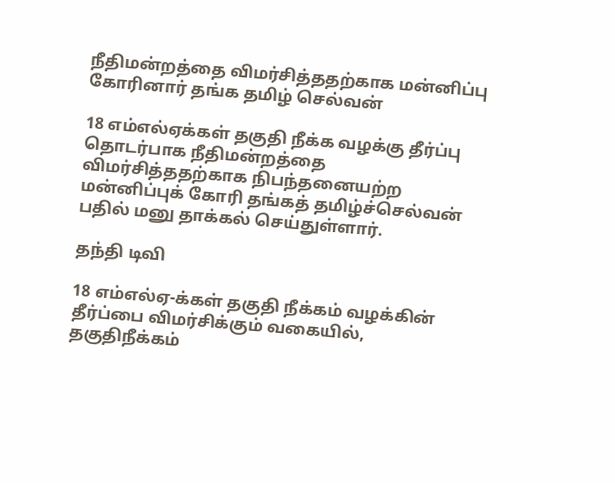நீதிமன்றத்தை விமர்சித்ததற்காக மன்னிப்பு கோரினார் தங்க தமிழ் செல்வன்

18 எம்எல்ஏக்கள் தகுதி நீக்க வழக்கு தீர்ப்பு தொடர்பாக நீதிமன்றத்தை விமர்சித்ததற்காக நிபந்தனையற்ற மன்னிப்புக் கோரி தங்கத் தமிழ்ச்செல்வன் பதில் மனு தாக்கல் செய்துள்ளார்.

தந்தி டிவி

18 எம்எல்ஏ-க்கள் தகுதி நீக்கம் வழக்கின் தீர்ப்பை விமர்சிக்கும் வகையில், தகுதிநீக்கம்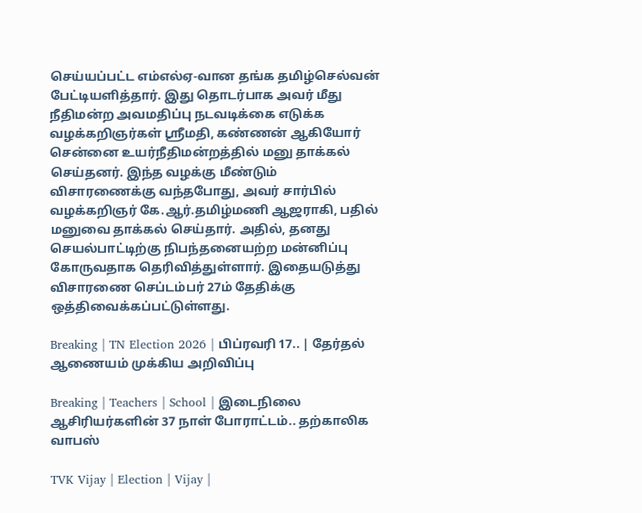செய்யப்பட்ட எம்எல்ஏ-வான தங்க தமிழ்செல்வன் பேட்டியளித்தார். இது தொடர்பாக அவர் மீது நீதிமன்ற அவமதிப்பு நடவடிக்கை எடுக்க வழக்கறிஞர்கள் ஸ்ரீமதி, கண்ணன் ஆகியோர் சென்னை உயர்நீதிமன்றத்தில் மனு தாக்கல் செய்தனர். இந்த வழக்கு மீண்டும் விசாரணைக்கு வந்தபோது, அவர் சார்பில் வழக்கறிஞர் கே.ஆர்.தமிழ்மணி ஆஜராகி, பதில் மனுவை தாக்கல் செய்தார். அதில், தனது செயல்பாட்டிற்கு நிபந்தனையற்ற மன்னிப்பு கோருவதாக தெரிவித்துள்ளார். இதையடுத்து விசாரணை செப்டம்பர் 27ம் தேதிக்கு ஒத்திவைக்கப்பட்டுள்ளது.

Breaking | TN Election 2026 | பிப்ரவரி 17.. | தேர்தல் ஆணையம் முக்கிய அறிவிப்பு

Breaking | Teachers | School | இடைநிலை ஆசிரியர்களின் 37 நாள் போராட்டம்.. தற்காலிக வாபஸ்

TVK Vijay | Election | Vijay |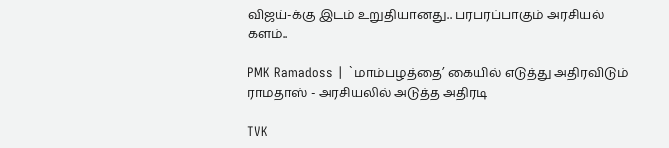விஜய்-க்கு இடம் உறுதியானது.. பரபரப்பாகும் அரசியல் களம்..

PMK Ramadoss | `மாம்பழத்தை’ கையில் எடுத்து அதிரவிடும் ராமதாஸ் - அரசியலில் அடுத்த அதிரடி

TVK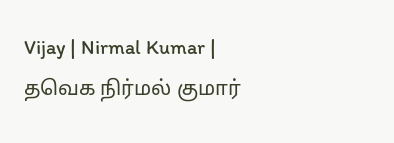Vijay | Nirmal Kumar | தவெக நிர்மல் குமார்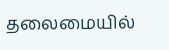தலைமையில்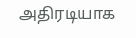அதிரடியாக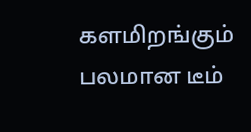களமிறங்கும் பலமான டீம்